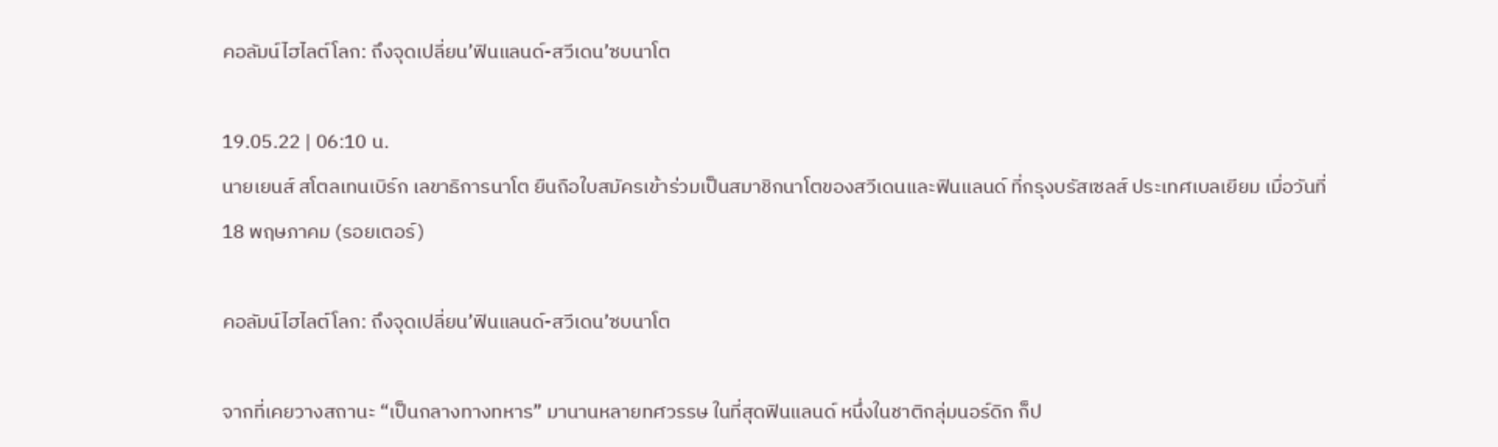คอลัมน์ไฮไลต์โลก: ถึงจุดเปลี่ยน’ฟินแลนด์-สวีเดน’ซบนาโต

19.05.22 | 06:10 น.
นายเยนส์ สโตลเทนเบิร์ก เลขาธิการนาโต ยืนถือใบสมัครเข้าร่วมเป็นสมาชิกนาโตของสวีเดนและฟินแลนด์ ที่กรุงบรัสเซลส์ ประเทศเบลเยียม เมื่อวันที่ 18 พฤษภาคม (รอยเตอร์)

คอลัมน์ไฮไลต์โลก: ถึงจุดเปลี่ยน’ฟินแลนด์-สวีเดน’ซบนาโต

จากที่เคยวางสถานะ “เป็นกลางทางทหาร” มานานหลายทศวรรษ ในที่สุดฟินแลนด์ หนึ่งในชาติกลุ่มนอร์ดิก ก็ป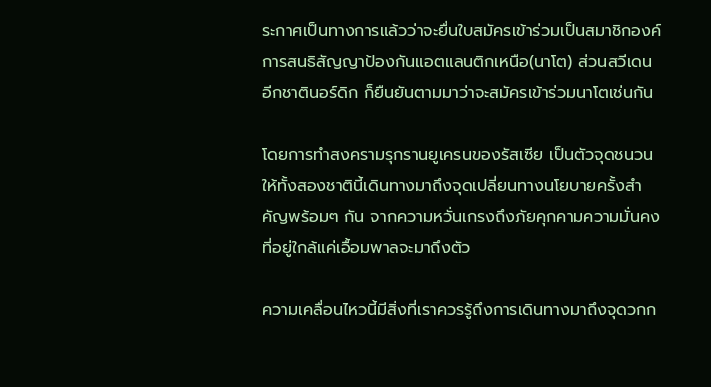ระกาศเป็นทางการแล้วว่าจะยื่นใบสมัครเข้าร่วมเป็นสมาชิกองค์การสนธิสัญญาป้องกันแอตแลนติกเหนือ(นาโต) ส่วนสวีเดน อีกชาตินอร์ดิก ก็ยืนยันตามมาว่าจะสมัครเข้าร่วมนาโตเช่นกัน

โดยการทำสงครามรุกรานยูเครนของรัสเซีย เป็นตัวจุดชนวนให้ทั้งสองชาตินี้เดินทางมาถึงจุดเปลี่ยนทางนโยบายครั้งสำคัญพร้อมๆ กัน จากความหวั่นเกรงถึงภัยคุกคามความมั่นคงที่อยู่ใกล้แค่เอื้อมพาลจะมาถึงตัว

ความเคลื่อนไหวนี้มีสิ่งที่เราควรรู้ถึงการเดินทางมาถึงจุดวกก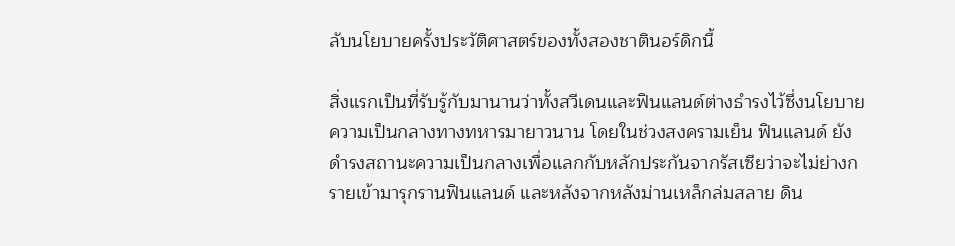ลับนโยบายครั้งประวัติศาสตร์ของทั้งสองชาตินอร์ดิกนี้

สิ่งแรกเป็นที่รับรู้กับมานานว่าทั้งสวีเดนและฟินแลนด์ต่างธำรงไว้ซึ่งนโยบายความเป็นกลางทางทหารมายาวนาน โดยในช่วงสงครามเย็น ฟินแลนด์ ยังดำรงสถานะความเป็นกลางเพื่อแลกกับหลักประกันจากรัสเซียว่าจะไม่ย่างกรายเข้ามารุกรานฟินแลนด์ และหลังจากหลังม่านเหล็กล่มสลาย ดิน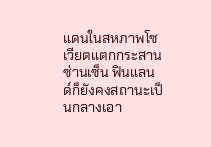แดนในสหภาพโซเวียตแตกกระสานซ่านเซ็น ฟินแลนด์ก็ยังคงสถานะเป็นกลางเอา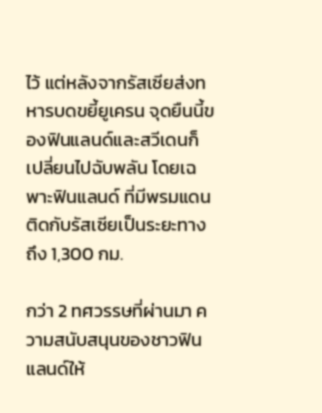ไว้ แต่หลังจากรัสเซียส่งทหารบดขยี้ยูเครน จุดยืนนี้ของฟินแลนด์และสวีเดนก็เปลี่ยนไปฉับพลัน โดยเฉพาะฟินแลนด์ ที่มีพรมแดนติดกับรัสเซียเป็นระยะทางถึง 1,300 กม.

กว่า 2 ทศวรรษที่ผ่านมา ความสนับสนุนของชาวฟินแลนด์ให้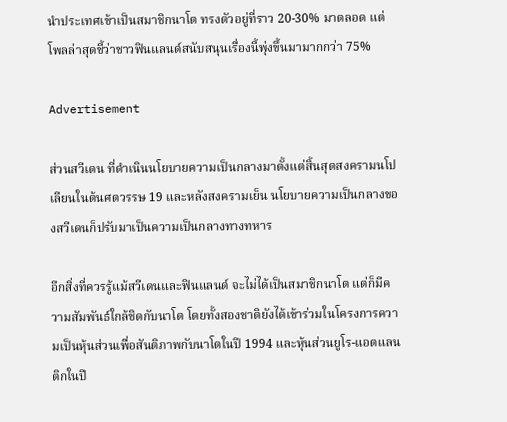นำประเทศเข้าเป็นสมาชิกนาโต ทรงตัวอยู่ที่ราว 20-30% มาตลอด แต่โพลล่าสุดชี้ว่าชาวฟินแลนด์สนับสนุนเรื่องนี้พุ่งขึ้นมามากกว่า 75%

Advertisement

ส่วนสวีเดน ที่ดำเนินนโยบายความเป็นกลางมาตั้งแต่สิ้นสุดสงครามนโปเลียนในต้นศตวรรษ 19 และหลังสงครามเย็น นโยบายความเป็นกลางของสวีเดนก็ปรับมาเป็นความเป็นกลางทางทหาร

อีกสิ่งที่ควรรู้แม้สวีเดนและฟินแลนด์ จะไม่ได้เป็นสมาชิกนาโต แต่ก็มีความสัมพันธ์ใกล้ชิดกับนาโต โดยทั้งสองชาติยังได้เข้าร่วมในโครงการความเป็นหุ้นส่วนเพื่อสันติภาพกับนาโตในปี 1994 และหุ้นส่วนยูโร-แอตแลนติกในปี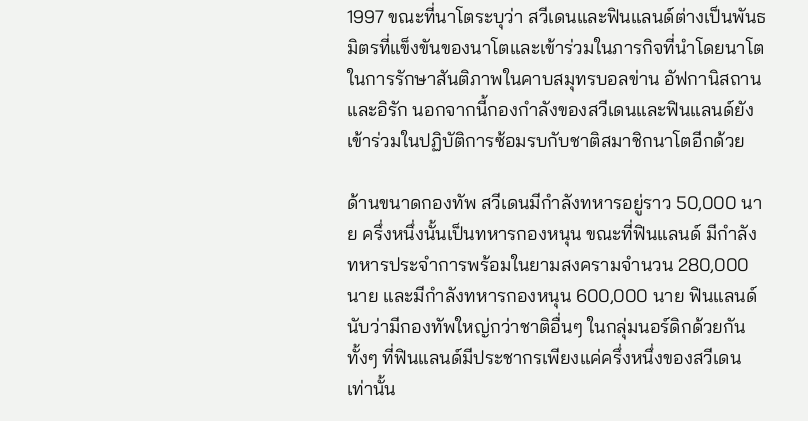1997 ขณะที่นาโตระบุว่า สวีเดนและฟินแลนด์ต่างเป็นพันธมิตรที่แข็งขันของนาโตและเข้าร่วมในภารกิจที่นำโดยนาโตในการรักษาสันติภาพในคาบสมุทรบอลข่าน อัฟกานิสถานและอิรัก นอกจากนี้กองกำลังของสวีเดนและฟินแลนด์ยังเข้าร่วมในปฏิบัติการซ้อมรบกับชาติสมาชิกนาโตอีกด้วย

ด้านขนาดกองทัพ สวีเดนมีกำลังทหารอยู่ราว 50,000 นาย ครึ่งหนึ่งนั้นเป็นทหารกองหนุน ขณะที่ฟินแลนด์ มีกำลังทหารประจำการพร้อมในยามสงครามจำนวน 280,000 นาย และมีกำลังทหารกองหนุน 600,000 นาย ฟินแลนด์นับว่ามีกองทัพใหญ่กว่าชาติอื่นๆ ในกลุ่มนอร์ดิกด้วยกัน ทั้งๆ ที่ฟินแลนด์มีประชากรเพียงแค่ครึ่งหนึ่งของสวีเดนเท่านั้น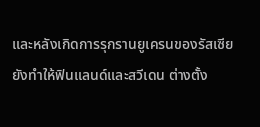และหลังเกิดการรุกรานยูเครนของรัสเซีย ยังทำให้ฟินแลนด์และสวีเดน ต่างตั้ง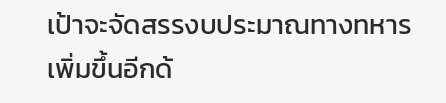เป้าจะจัดสรรงบประมาณทางทหารเพิ่มขึ้นอีกด้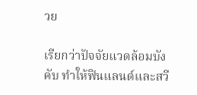วย

เรียกว่าปัจจัยแวดล้อมบังคับ ทำให้ฟินแลนด์และสวี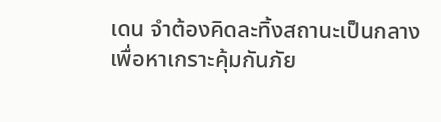เดน จำต้องคิดละทิ้งสถานะเป็นกลาง เพื่อหาเกราะคุ้มกันภัย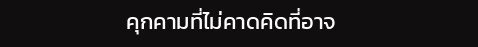คุกคามที่ไม่คาดคิดที่อาจ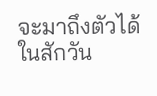จะมาถึงตัวได้ในสักวัน